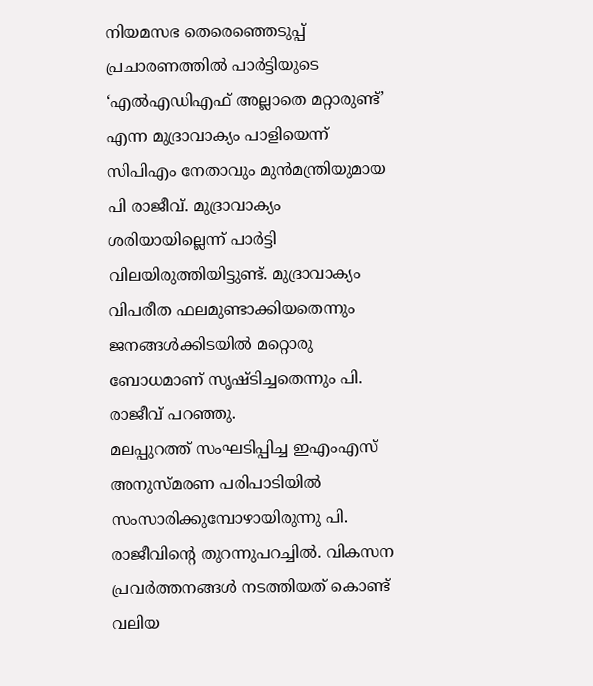നിയമസഭ തെരെഞ്ഞെടുപ്പ് പ്രചാരണത്തിൽ പാർട്ടിയുടെ ‘എൽഎഡിഎഫ് അല്ലാതെ മറ്റാരുണ്ട്’ എന്ന മുദ്രാവാക്യം പാളിയെന്ന് സിപിഎം നേതാവും മുൻമന്ത്രിയുമായ പി രാജീവ്. മുദ്രാവാക്യം ശരിയായില്ലെന്ന് പാർട്ടി വിലയിരുത്തിയിട്ടുണ്ട്. മുദ്രാവാക്യം വിപരീത ഫലമുണ്ടാക്കിയതെന്നും ജനങ്ങൾക്കിടയിൽ മറ്റൊരു ബോധമാണ് സൃഷ്ടിച്ചതെന്നും പി. രാജീവ് പറഞ്ഞു.
മലപ്പുറത്ത് സംഘടിപ്പിച്ച ഇഎംഎസ് അനുസ്മരണ പരിപാടിയിൽ സംസാരിക്കുമ്പോഴായിരുന്നു പി. രാജീവിന്റെ തുറന്നുപറച്ചിൽ. വികസന പ്രവർത്തനങ്ങൾ നടത്തിയത് കൊണ്ട് വലിയ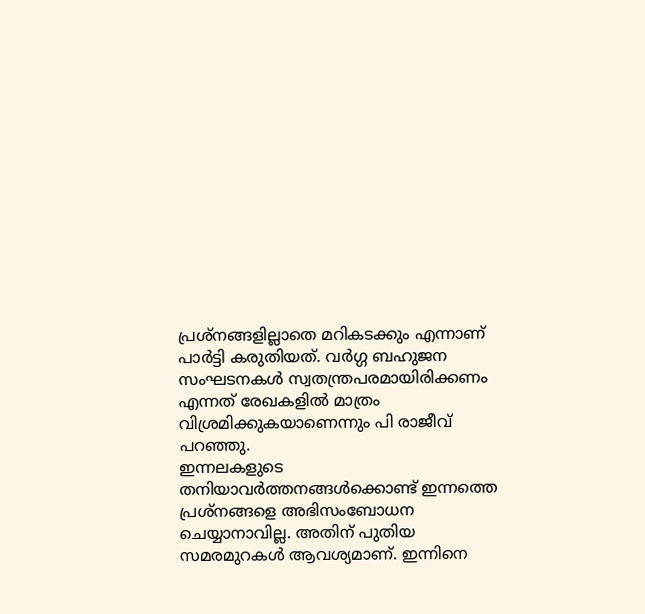പ്രശ്നങ്ങളില്ലാതെ മറികടക്കും എന്നാണ് പാർട്ടി കരുതിയത്. വർഗ്ഗ ബഹുജന സംഘടനകൾ സ്വതന്ത്രപരമായിരിക്കണം എന്നത് രേഖകളിൽ മാത്രം വിശ്രമിക്കുകയാണെന്നും പി രാജീവ് പറഞ്ഞു.
ഇന്നലകളുടെ തനിയാവർത്തനങ്ങൾക്കൊണ്ട് ഇന്നത്തെ പ്രശ്നങ്ങളെ അഭിസംബോധന ചെയ്യാനാവില്ല. അതിന് പുതിയ സമരമുറകൾ ആവശ്യമാണ്. ഇന്നിനെ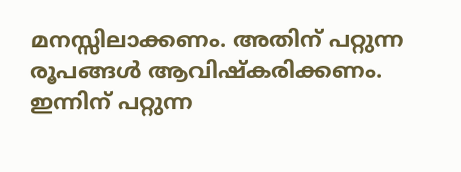മനസ്സിലാക്കണം. അതിന് പറ്റുന്ന രൂപങ്ങൾ ആവിഷ്കരിക്കണം. ഇന്നിന് പറ്റുന്ന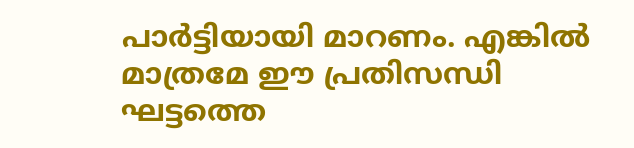പാർട്ടിയായി മാറണം. എങ്കിൽ മാത്രമേ ഈ പ്രതിസന്ധി ഘട്ടത്തെ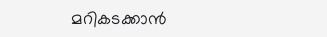മറികടക്കാൻ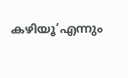കഴിയൂ’എന്നും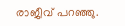രാജീവ് പറഞ്ഞു.